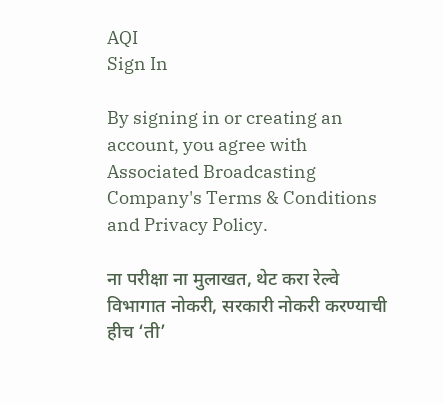AQI
Sign In

By signing in or creating an account, you agree with Associated Broadcasting Company's Terms & Conditions and Privacy Policy.

ना परीक्षा ना मुलाखत, थेट करा रेल्वे विभागात नोकरी, सरकारी नोकरी करण्याची हीच ‘ती’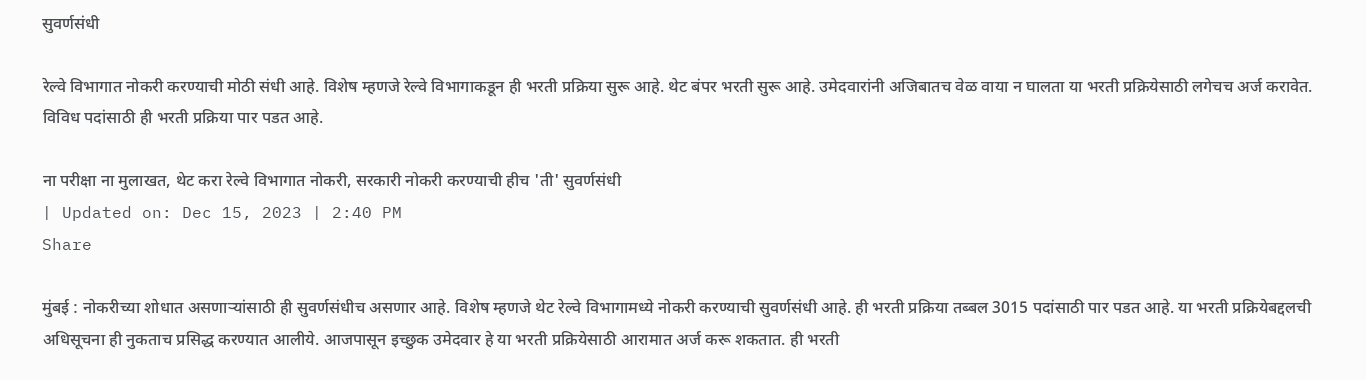सुवर्णसंधी

रेल्वे विभागात नोकरी करण्याची मोठी संधी आहे. विशेष म्हणजे रेल्वे विभागाकडून ही भरती प्रक्रिया सुरू आहे. थेट बंपर भरती सुरू आहे. उमेदवारांनी अजिबातच वेळ वाया न घालता या भरती प्रक्रियेसाठी लगेचच अर्ज करावेत. विविध पदांसाठी ही भरती प्रक्रिया पार पडत आहे.

ना परीक्षा ना मुलाखत, थेट करा रेल्वे विभागात नोकरी, सरकारी नोकरी करण्याची हीच 'ती' सुवर्णसंधी
| Updated on: Dec 15, 2023 | 2:40 PM
Share

मुंबई : नोकरीच्या शोधात असणाऱ्यांसाठी ही सुवर्णसंधीच असणार आहे. विशेष म्हणजे थेट रेल्वे विभागामध्ये नोकरी करण्याची सुवर्णसंधी आहे. ही भरती प्रक्रिया तब्बल 3015 पदांसाठी पार पडत आहे. या भरती प्रक्रियेबद्दलची अधिसूचना ही नुकताच प्रसिद्ध करण्यात आलीये. आजपासून इच्छुक उमेदवार हे या भरती प्रक्रियेसाठी आरामात अर्ज करू शकतात. ही भरती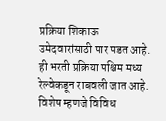प्रक्रिया शिकाऊ उमेदवारांसाठी पार पडत आहे. ही भरती प्रक्रिया पश्चिम मध्य रेल्वेकडून राबवली जात आहे. विशेष म्हणजे विविध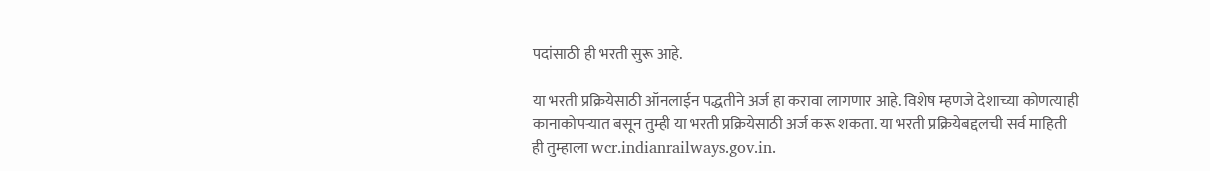पदांसाठी ही भरती सुरू आहे.

या भरती प्रक्रियेसाठी ऑनलाईन पद्धतीने अर्ज हा करावा लागणार आहे. विशेष म्हणजे देशाच्या कोणत्याही कानाकोपऱ्यात बसून तुम्ही या भरती प्रक्रियेसाठी अर्ज करू शकता. या भरती प्रक्रियेबद्दलची सर्व माहिती ही तुम्हाला wcr.indianrailways.gov.in.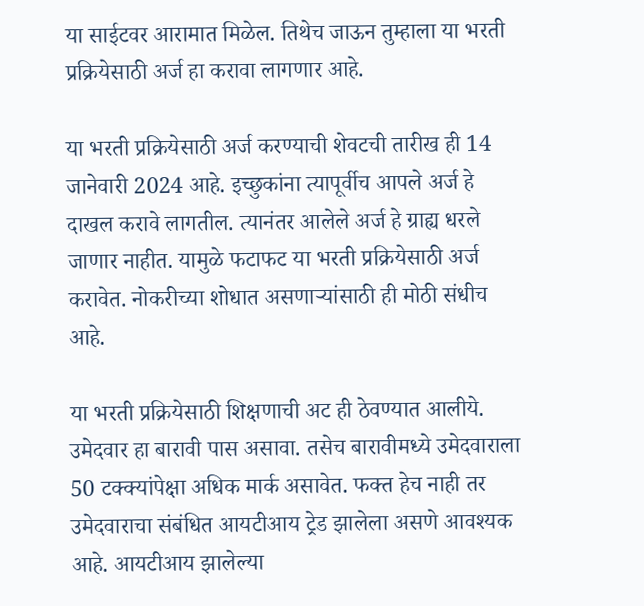या साईटवर आरामात मिळेल. तिथेच जाऊन तुम्हाला या भरती प्रक्रियेसाठी अर्ज हा करावा लागणार आहे.

या भरती प्रक्रियेसाठी अर्ज करण्याची शेवटची तारीख ही 14 जानेवारी 2024 आहे. इच्छुकांना त्यापूर्वीच आपले अर्ज हे दाखल करावे लागतील. त्यानंतर आलेले अर्ज हे ग्राह्य धरले जाणार नाहीत. यामुळे फटाफट या भरती प्रक्रियेसाठी अर्ज करावेत. नोकरीच्या शोधात असणाऱ्यांसाठी ही मोठी संधीच आहे.

या भरती प्रक्रियेसाठी शिक्षणाची अट ही ठेवण्यात आलीये. उमेदवार हा बारावी पास असावा. तसेच बारावीमध्ये उमेदवाराला 50 टक्क्यांपेक्षा अधिक मार्क असावेत. फक्त हेच नाही तर उमेदवाराचा संबंधित आयटीआय ट्रेड झालेला असणे आवश्यक आहे. आयटीआय झालेल्या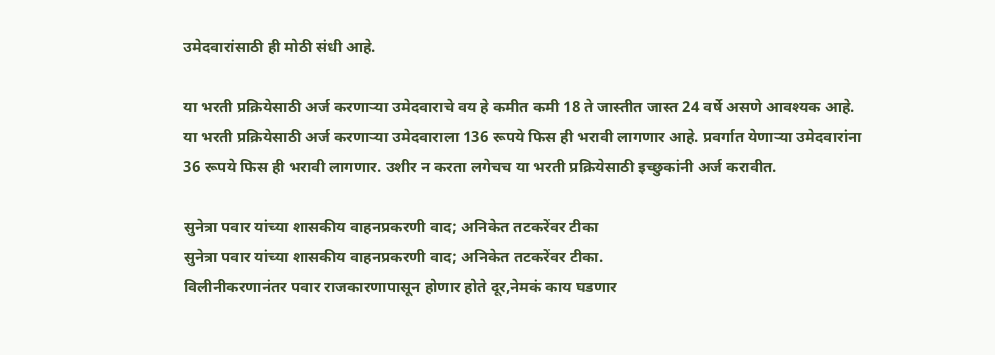उमेदवारांसाठी ही मोठी संधी आहे.

या भरती प्रक्रियेसाठी अर्ज करणाऱ्या उमेदवाराचे वय हे कमीत कमी 18 ते जास्तीत जास्त 24 वर्षे असणे आवश्यक आहे. या भरती प्रक्रियेसाठी अर्ज करणाऱ्या उमेदवाराला 136 रूपये फिस ही भरावी लागणार आहे. प्रवर्गात येणाऱ्या उमेदवारांना 36 रूपये फिस ही भरावी लागणार. उशीर न करता लगेचच या भरती प्रक्रियेसाठी इच्छुकांनी अर्ज करावीत.

सुनेत्रा पवार यांच्या शासकीय वाहनप्रकरणी वाद; अनिकेत तटकरेंवर टीका
सुनेत्रा पवार यांच्या शासकीय वाहनप्रकरणी वाद; अनिकेत तटकरेंवर टीका.
विलीनीकरणानंतर पवार राजकारणापासून होणार होते दूर,नेमकं काय घडणार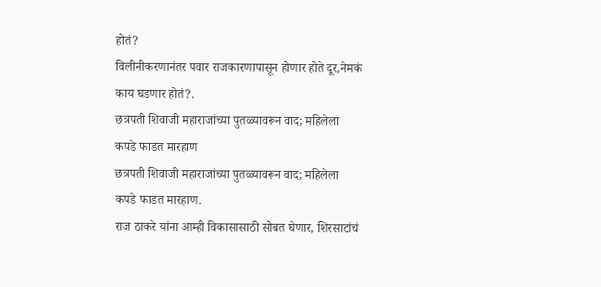होतं?
विलीनीकरणानंतर पवार राजकारणापासून होणार होते दूर,नेमकं काय घडणार होतं?.
छत्रपती शिवाजी महाराजांच्या पुतळ्यावरून वाद; महिलेला कपडे फाडत मारहाण
छत्रपती शिवाजी महाराजांच्या पुतळ्यावरून वाद; महिलेला कपडे फाडत मारहाण.
राज ठाकरे यांना आम्ही विकासासाठी सोबत घेणार, शिरसाटांचं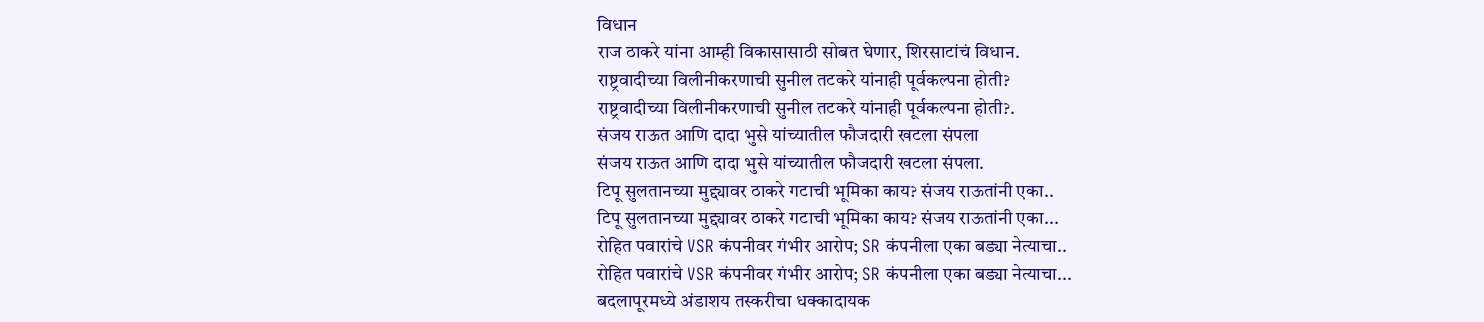विधान
राज ठाकरे यांना आम्ही विकासासाठी सोबत घेणार, शिरसाटांचं विधान.
राष्ट्रवादीच्या विलीनीकरणाची सुनील तटकरे यांनाही पूर्वकल्पना होती?
राष्ट्रवादीच्या विलीनीकरणाची सुनील तटकरे यांनाही पूर्वकल्पना होती?.
संजय राऊत आणि दादा भुसे यांच्यातील फौजदारी खटला संपला
संजय राऊत आणि दादा भुसे यांच्यातील फौजदारी खटला संपला.
टिपू सुलतानच्या मुद्द्यावर ठाकरे गटाची भूमिका काय? संजय राऊतांनी एका..
टिपू सुलतानच्या मुद्द्यावर ठाकरे गटाची भूमिका काय? संजय राऊतांनी एका...
रोहित पवारांचे VSR कंपनीवर गंभीर आरोप; SR कंपनीला एका बड्या नेत्याचा..
रोहित पवारांचे VSR कंपनीवर गंभीर आरोप; SR कंपनीला एका बड्या नेत्याचा...
बदलापूरमध्ये अंडाशय तस्करीचा धक्कादायक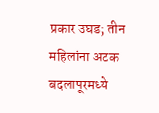प्रकार उघड; तीन महिलांना अटक
बदलापूरमध्ये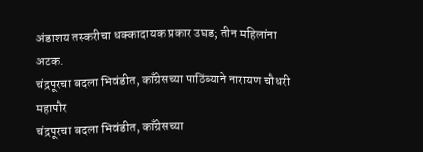अंडाशय तस्करीचा धक्कादायक प्रकार उघड; तीन महिलांना अटक.
चंद्रपूरचा बदला भिवंडीत, काँग्रेसच्या पाठिंब्याने नारायण चौधरी महापौर
चंद्रपूरचा बदला भिवंडीत, काँग्रेसच्या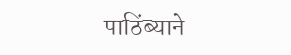पाठिंब्याने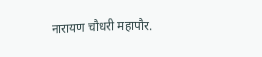नारायण चौधरी महापौर.